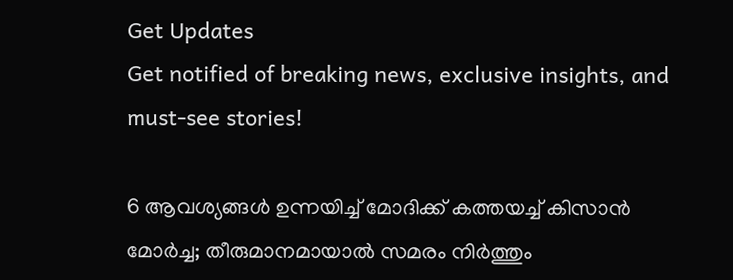Get Updates
Get notified of breaking news, exclusive insights, and must-see stories!

6 ആവശ്യങ്ങള്‍ ഉന്നയിച്ച് മോദിക്ക് കത്തയച്ച് കിസാന്‍ മോര്‍ച്ച; തീരുമാനമായാല്‍ സമരം നിര്‍ത്തും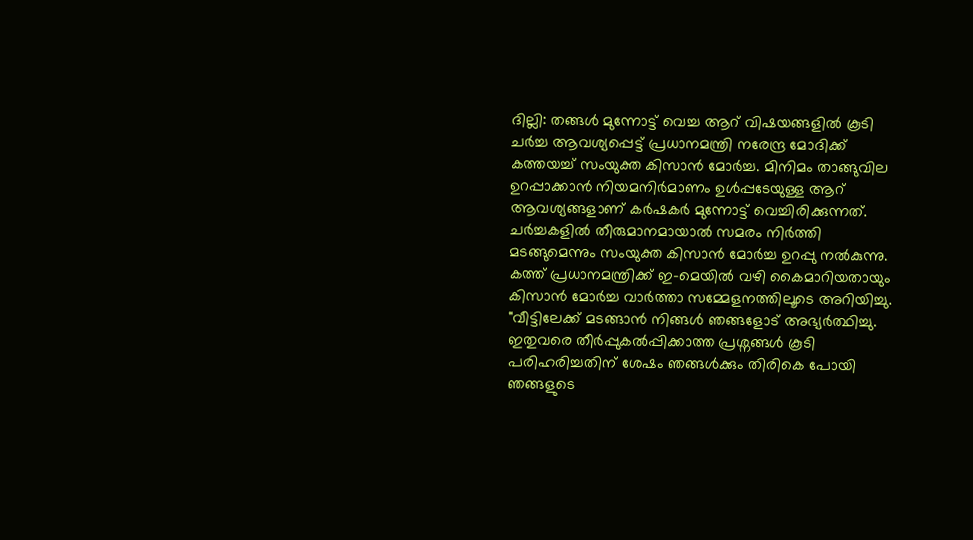ദില്ലി: തങ്ങള്‍ മുന്നോട്ട് വെച്ച ആറ് വിഷയങ്ങളില്‍ കൂടി ചര്‍ച്ച ആവശ്യപ്പെട്ട് പ്രധാനമന്ത്രി നരേന്ദ്ര മോദിക്ക് കത്തയച്ച് സംയുക്ത കിസാന്‍ മോര്‍ച്ച. മിനിമം താങ്ങുവില ഉറപ്പാക്കാൻ നിയമനിർമാണം ഉള്‍പ്പടേയുള്ള ആറ് ആവശ്യങ്ങളാണ് കര്‍ഷകര്‍ മുന്നോട്ട് വെച്ചിരിക്കുന്നത്. ചർച്ചകളിൽ തീരുമാനമായാൽ സമരം നിർത്തി മടങ്ങുമെന്നും സംയുക്ത കിസാൻ മോർച്ച ഉറപ്പു നൽകുന്നു. കത്ത് പ്രധാനമന്ത്രിക്ക് ഇ-മെയില്‍ വഴി കൈമാറിയതായും കിസാന്‍ മോര്‍ച്ച വാര്‍ത്താ സമ്മേളനത്തിലൂടെ അറിയിച്ചു. "വീട്ടിലേക്ക് മടങ്ങാൻ നിങ്ങൾ ഞങ്ങളോട് അഭ്യർത്ഥിച്ചു. ഇതുവരെ തീർപ്പുകൽപ്പിക്കാത്ത പ്രശ്നങ്ങൾ കൂടി പരിഹരിച്ചതിന് ശേഷം ഞങ്ങൾക്കും തിരികെ പോയി ഞങ്ങളുടെ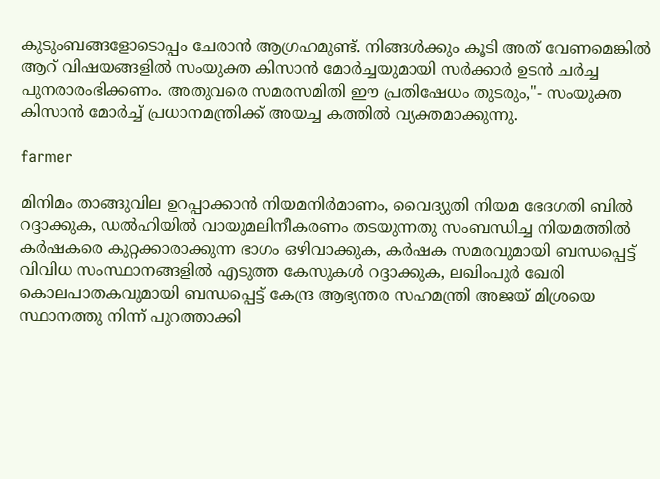കുടുംബങ്ങളോടൊപ്പം ചേരാന്‍ ആഗ്രഹമുണ്ട്. നിങ്ങള്‍ക്കും കൂടി അത് വേണമെങ്കില്‍ ആറ് വിഷയങ്ങളിൽ സംയുക്ത കിസാന്‍ മോര്‍ച്ചയുമായി സർക്കാർ ഉടൻ ചർച്ച പുനരാരംഭിക്കണം. അതുവരെ സമരസമിതി ഈ പ്രതിഷേധം തുടരും,"- സംയുക്ത കിസാന്‍ മോര്‍ച്ച് പ്രധാനമന്ത്രിക്ക് അയച്ച കത്തില്‍ വ്യക്തമാക്കുന്നു.

farmer

മിനിമം താങ്ങുവില ഉറപ്പാക്കാൻ നിയമനിർമാണം, വൈദ്യുതി നിയമ ഭേദഗതി ബിൽ റദ്ദാക്കുക, ഡൽഹിയിൽ വായുമലിനീകരണം തടയുന്നതു സംബന്ധിച്ച നിയമത്തിൽ കർഷകരെ കുറ്റക്കാരാക്കുന്ന ഭാഗം ഒഴിവാക്കുക, കർഷക സമരവുമായി ബന്ധപ്പെട്ട് വിവിധ സംസ്ഥാനങ്ങളിൽ എടുത്ത കേസുകൾ റദ്ദാക്കുക, ലഖിംപുർ ഖേരി കൊലപാതകവുമായി ബന്ധപ്പെട്ട് കേന്ദ്ര ആഭ്യന്തര സഹമന്ത്രി അജയ് മിശ്രയെ സ്ഥാനത്തു നിന്ന് പുറത്താക്കി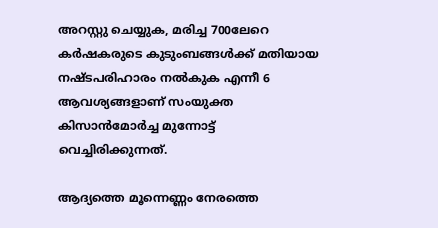അറസ്റ്റു ചെയ്യുക, മരിച്ച 700ലേറെ കർഷകരുടെ കുടുംബങ്ങൾക്ക് മതിയായ നഷ്ടപരിഹാരം നൽകുക എന്നീ 6 ആവശ്യങ്ങളാണ് സംയുക്ത കിസാന്‍മോര്‍ച്ച മുന്നോട്ട് വെച്ചിരിക്കുന്നത്.

ആദ്യത്തെ മൂന്നെണ്ണം നേരത്തെ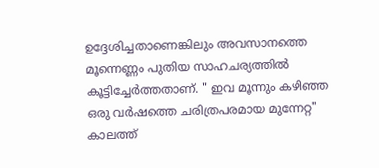ഉദ്ദേശിച്ചതാണെങ്കിലും അവസാനത്തെ മൂന്നെണ്ണം പുതിയ സാഹചര്യത്തില്‍ കൂട്ടിച്ചേര്‍ത്തതാണ്. " ഇവ മൂന്നും കഴിഞ്ഞ ഒരു വർഷത്തെ ചരിത്രപരമായ മുന്നേറ്റ" കാലത്ത്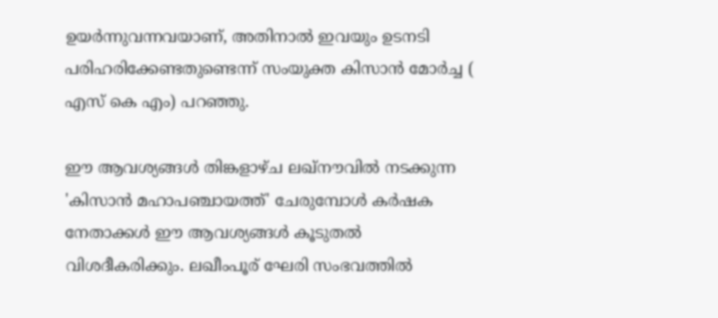ഉയർന്നുവന്നവയാണ്, അതിനാൽ ഇവയും ഉടനടി പരിഹരിക്കേണ്ടതുണ്ടെന്ന് സംയുക്ത കിസാന്‍ മോര്‍ച്ച ( എസ് കെ എം) പറഞ്ഞു.

ഈ ആവശ്യങ്ങൾ തിങ്കളാഴ്ച ലഖ്‌നൗവിൽ നടക്കുന്ന 'കിസാൻ മഹാപഞ്ചായത്ത്' ചേരുമ്പോള്‍ കർഷക നേതാക്കൾ ഈ ആവശ്യങ്ങൾ കൂടുതല്‍ വിശദീകരിക്കും. ലഖീംപൂര് ഘേരി സംഭവത്തില്‍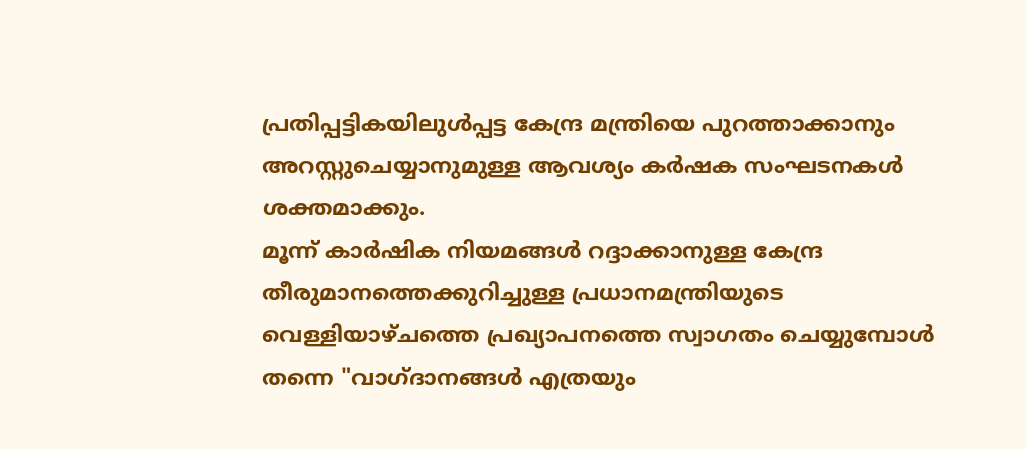പ്രതിപ്പട്ടികയിലുള്‍പ്പട്ട കേന്ദ്ര മന്ത്രിയെ പുറത്താക്കാനും അറസ്റ്റുചെയ്യാനുമുള്ള ആവശ്യം കര്‍ഷക സംഘടനകള്‍ ശക്തമാക്കും.
മൂന്ന് കാർഷിക നിയമങ്ങൾ റദ്ദാക്കാനുള്ള കേന്ദ്ര തീരുമാനത്തെക്കുറിച്ചുള്ള പ്രധാനമന്ത്രിയുടെ വെള്ളിയാഴ്ചത്തെ പ്രഖ്യാപനത്തെ സ്വാഗതം ചെയ്യുമ്പോള്‍ തന്നെ "വാഗ്ദാനങ്ങൾ എത്രയും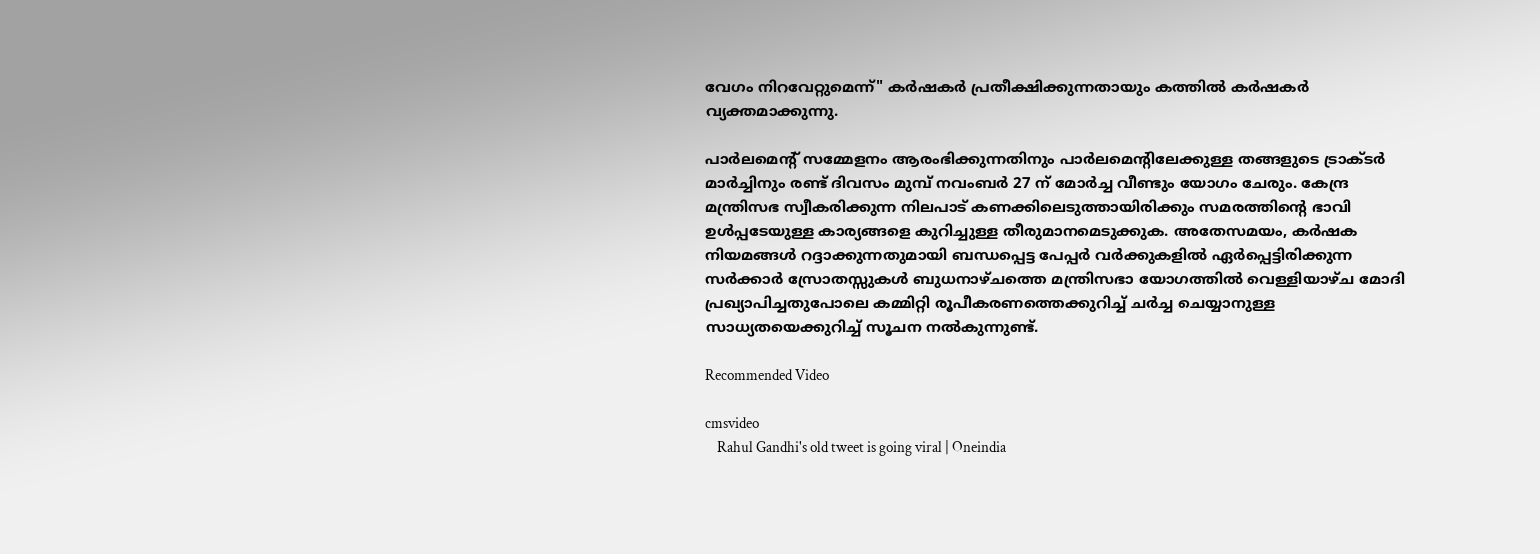വേഗം നിറവേറ്റുമെന്ന്" കർഷകർ പ്രതീക്ഷിക്കുന്നതായും കത്തില്‍ കര്‍ഷകര്‍ വ്യക്തമാക്കുന്നു.

പാർലമെന്റ് സമ്മേളനം ആരംഭിക്കുന്നതിനും പാർലമെന്റിലേക്കുള്ള തങ്ങളുടെ ട്രാക്ടർ മാർച്ചിനും രണ്ട് ദിവസം മുമ്പ് നവംബർ 27 ന് മോർച്ച വീണ്ടും യോഗം ചേരും. കേന്ദ്ര മന്ത്രിസഭ സ്വീകരിക്കുന്ന നിലപാട് കണക്കിലെടുത്തായിരിക്കും സമരത്തിന്റെ ഭാവി ഉള്‍പ്പടേയുള്ള കാര്യങ്ങളെ കുറിച്ചുള്ള തീരുമാനമെടുക്കുക. അതേസമയം, കർഷക നിയമങ്ങൾ റദ്ദാക്കുന്നതുമായി ബന്ധപ്പെട്ട പേപ്പർ വർക്കുകളിൽ ഏർപ്പെട്ടിരിക്കുന്ന സർക്കാർ സ്രോതസ്സുകൾ ബുധനാഴ്ചത്തെ മന്ത്രിസഭാ യോഗത്തിൽ വെള്ളിയാഴ്ച മോദി പ്രഖ്യാപിച്ചതുപോലെ കമ്മിറ്റി രൂപീകരണത്തെക്കുറിച്ച് ചർച്ച ചെയ്യാനുള്ള സാധ്യതയെക്കുറിച്ച് സൂചന നൽകുന്നുണ്ട്.

Recommended Video

cmsvideo
    Rahul Gandhi's old tweet is going viral | Oneindia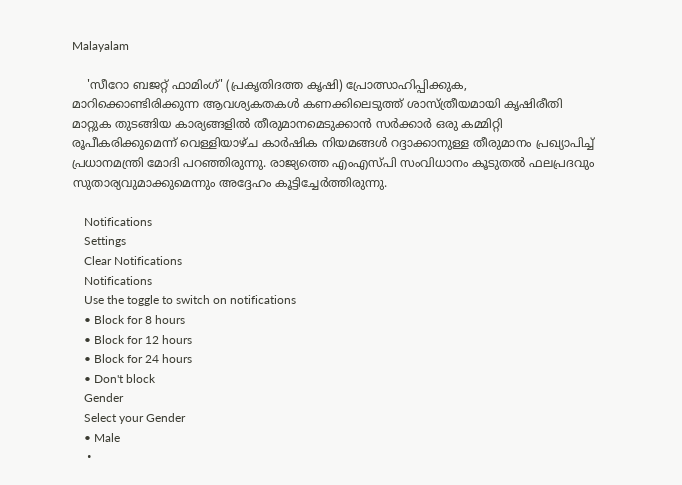Malayalam

    'സീറോ ബജറ്റ് ഫാമിംഗ്' (പ്രകൃതിദത്ത കൃഷി) പ്രോത്സാഹിപ്പിക്കുക, മാറിക്കൊണ്ടിരിക്കുന്ന ആവശ്യകതകൾ കണക്കിലെടുത്ത് ശാസ്ത്രീയമായി കൃഷിരീതി മാറ്റുക തുടങ്ങിയ കാര്യങ്ങളിൽ തീരുമാനമെടുക്കാൻ സർക്കാർ ഒരു കമ്മിറ്റി രൂപീകരിക്കുമെന്ന് വെള്ളിയാഴ്ച കാർഷിക നിയമങ്ങൾ റദ്ദാക്കാനുള്ള തീരുമാനം പ്രഖ്യാപിച്ച് പ്രധാനമന്ത്രി മോദി പറഞ്ഞിരുന്നു. രാജ്യത്തെ എംഎസ്പി സംവിധാനം കൂടുതൽ ഫലപ്രദവും സുതാര്യവുമാക്കുമെന്നും അദ്ദേഹം കൂട്ടിച്ചേര്‍ത്തിരുന്നു.

    Notifications
    Settings
    Clear Notifications
    Notifications
    Use the toggle to switch on notifications
    • Block for 8 hours
    • Block for 12 hours
    • Block for 24 hours
    • Don't block
    Gender
    Select your Gender
    • Male
    •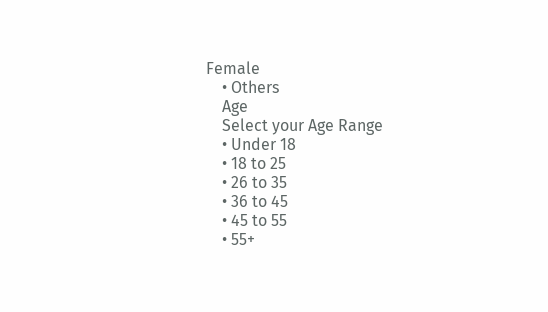Female
    • Others
    Age
    Select your Age Range
    • Under 18
    • 18 to 25
    • 26 to 35
    • 36 to 45
    • 45 to 55
    • 55+